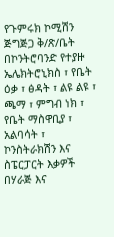የጉምሩክ ኮሚሽን ጅግጅጋ ቅ/ጽ/ቤት በኮንትሮባንድ የተያዙ ኤሌክትሮኒክስ ፣ የቤት ዕቃ ፣ ፅዳት ፣ ልዩ ልዩ ፣ ጫማ ፣ ምግብ ነክ ፣ የቤት ማስዋቢያ ፣ አልባሳት ፣ ኮንስትራክሽን እና ስፔርፓርት እቃዎች በሃራጅ እና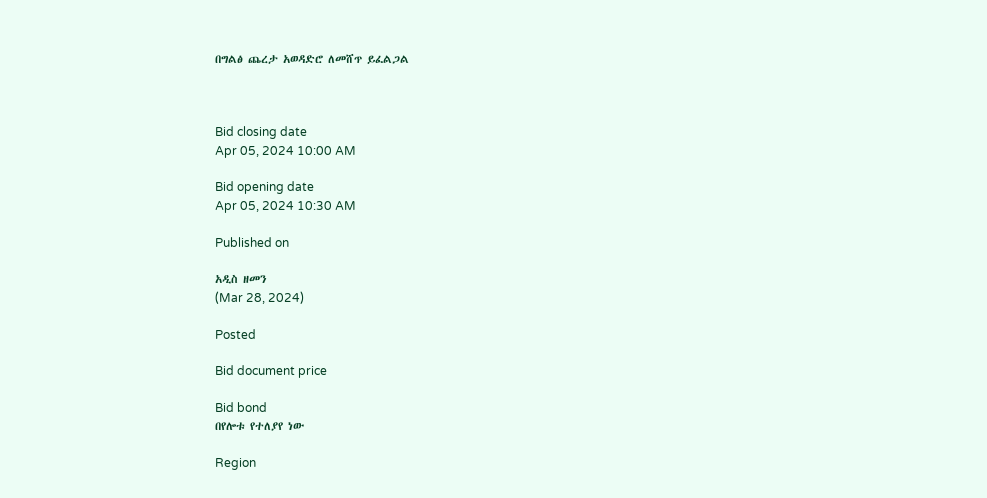በግልፅ ጨረታ አወዳድሮ ለመሸጥ ይፈልጋል



Bid closing date
Apr 05, 2024 10:00 AM

Bid opening date
Apr 05, 2024 10:30 AM

Published on

አዲስ ዘመን
(Mar 28, 2024)

Posted

Bid document price

Bid bond
በየሎቱ የተለያየ ነው

Region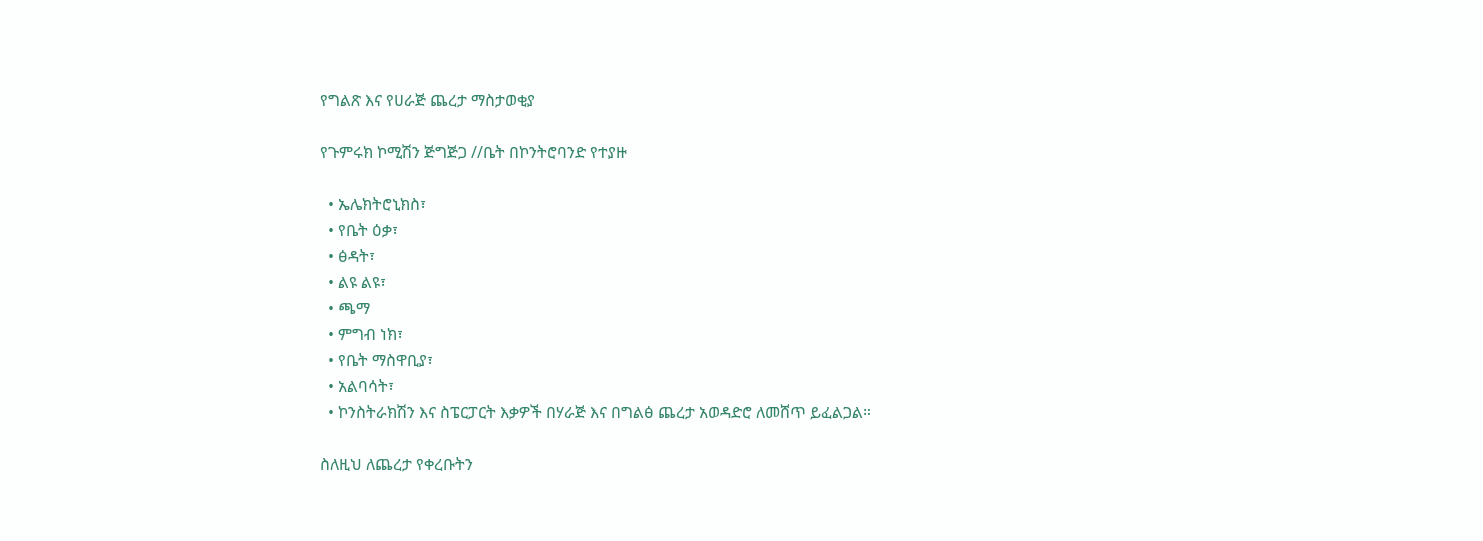የግልጽ እና የሀራጅ ጨረታ ማስታወቂያ

የጉምሩክ ኮሚሽን ጅግጅጋ //ቤት በኮንትሮባንድ የተያዙ

  • ኤሌክትሮኒክስ፣
  • የቤት ዕቃ፣
  • ፅዳት፣
  • ልዩ ልዩ፣
  • ጫማ
  • ምግብ ነክ፣
  • የቤት ማስዋቢያ፣
  • አልባሳት፣
  • ኮንስትራክሽን እና ስፔርፓርት እቃዎች በሃራጅ እና በግልፅ ጨረታ አወዳድሮ ለመሸጥ ይፈልጋል።

ስለዚህ ለጨረታ የቀረቡትን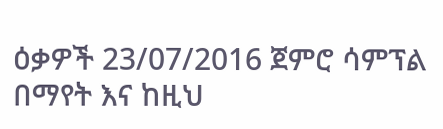ዕቃዎች 23/07/2016 ጀምሮ ሳምፕል በማየት እና ከዚህ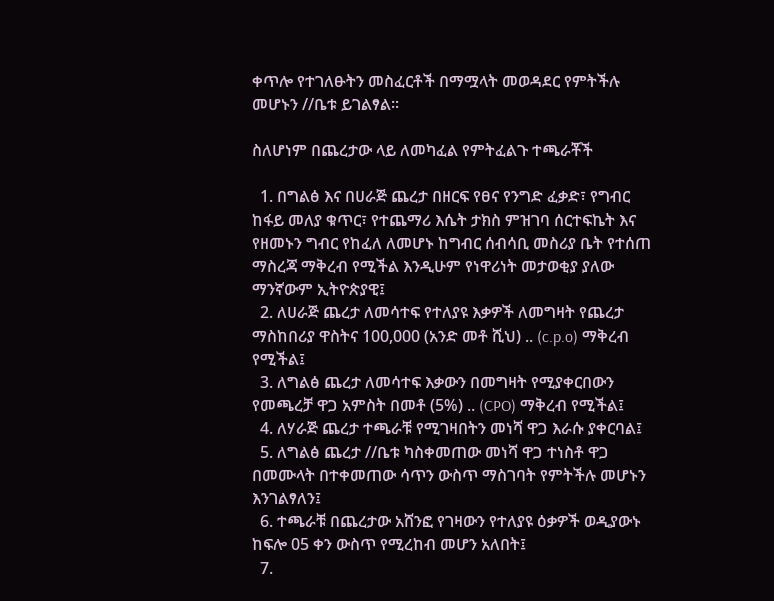ቀጥሎ የተገለፁትን መስፈርቶች በማሟላት መወዳደር የምትችሉ መሆኑን //ቤቱ ይገልፃል፡፡

ስለሆነም በጨረታው ላይ ለመካፈል የምትፈልጉ ተጫራቾች

  1. በግልፅ እና በሀራጅ ጨረታ በዘርፍ የፀና የንግድ ፈቃድ፣ የግብር ከፋይ መለያ ቁጥር፣ የተጨማሪ እሴት ታክስ ምዝገባ ሰርተፍኬት እና የዘመኑን ግብር የከፈለ ለመሆኑ ከግብር ሰብሳቢ መስሪያ ቤት የተሰጠ ማስረጃ ማቅረብ የሚችል እንዲሁም የነዋሪነት መታወቂያ ያለው ማንኛውም ኢትዮጵያዊ፤
  2. ለሀራጅ ጨረታ ለመሳተፍ የተለያዩ እቃዎች ለመግዛት የጨረታ ማስከበሪያ ዋስትና 100,000 (አንድ መቶ ሺህ) .. (c.p.o) ማቅረብ የሚችል፤
  3. ለግልፅ ጨረታ ለመሳተፍ እቃውን በመግዛት የሚያቀርበውን የመጫረቻ ዋጋ አምስት በመቶ (5%) .. (CPO) ማቅረብ የሚችል፤
  4. ለሃራጅ ጨረታ ተጫራቹ የሚገዛበትን መነሻ ዋጋ እራሱ ያቀርባል፤
  5. ለግልፅ ጨረታ //ቤቱ ካስቀመጠው መነሻ ዋጋ ተነስቶ ዋጋ በመሙላት በተቀመጠው ሳጥን ውስጥ ማስገባት የምትችሉ መሆኑን እንገልፃለን፤
  6. ተጫራቹ በጨረታው አሸንፎ የገዛውን የተለያዩ ዕቃዎች ወዲያውኑ ከፍሎ 05 ቀን ውስጥ የሚረከብ መሆን አለበት፤
  7.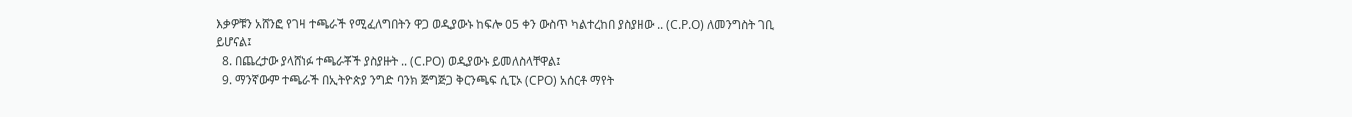እቃዎቹን አሸንፎ የገዛ ተጫራች የሚፈለግበትን ዋጋ ወዲያውኑ ከፍሎ 05 ቀን ውስጥ ካልተረከበ ያስያዘው .. (C.P.O) ለመንግስት ገቢ ይሆናል፤
  8. በጨረታው ያላሸነፉ ተጫራቾች ያስያዙት .. (C.PO) ወዲያውኑ ይመለስላቸዋል፤
  9. ማንኛውም ተጫራች በኢትዮጵያ ንግድ ባንክ ጅግጅጋ ቅርንጫፍ ሲፒኦ (CPO) አሰርቶ ማየት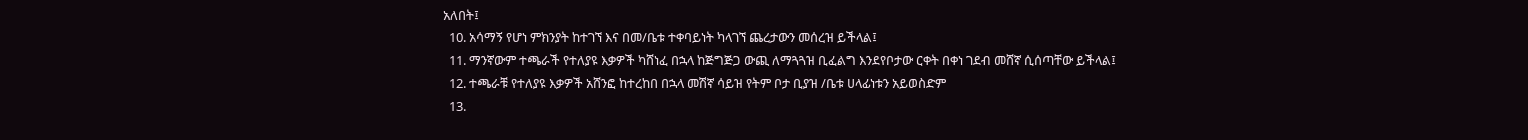አለበት፤
  10. አሳማኝ የሆነ ምክንያት ከተገኘ እና በመ/ቤቱ ተቀባይነት ካላገኘ ጨረታውን መሰረዝ ይችላል፤
  11. ማንኛውም ተጫራች የተለያዩ እቃዎች ካሸነፈ በኋላ ከጅግጅጋ ውጪ ለማጓጓዝ ቢፈልግ እንደየቦታው ርቀት በቀነ ገደብ መሸኛ ሲሰጣቸው ይችላል፤
  12. ተጫራቹ የተለያዩ እቃዎች አሸንፎ ከተረከበ በኋላ መሽኛ ሳይዝ የትም ቦታ ቢያዝ /ቤቱ ሀላፊነቱን አይወስድም
  13.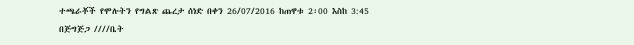ተጫራቾች የሞሉትን የግልጽ ጨረታ ሰነድ በቀን 26/07/2016 ከጠዋቱ 2፡00 እስከ 3:45 በጅግጅጋ ////ቤት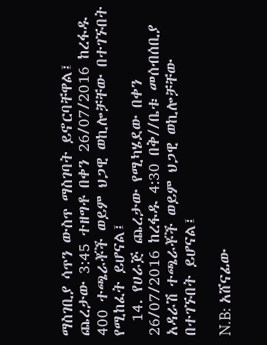ማስገቢያ ሳጥን ውስጥ ማስገባት ይኖርባቸዋል፤ ጨረታው 3:45 ተዘግቶ በቀን 26/07/2016 ከረፋዱ 400 ተጫራቾች ወይም ህጋዊ ወኪሎቻቸው በተገኙበት የሚከፈት ይሆናል፤
  14. የሀራጅ ጨረታው የሚካሄደው በቀን 26/07/2016 ከረፋዱ 4:30 በቅ//ቤቱ መሰብሰቢያ አዳራሽ ተጫራቾች ወይም ህጋዊ ወኪሎቻቸው በተገኙበት ይሆናል፤

N.B: አሸናፊው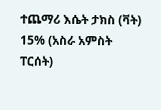ተጨማሪ እሴት ታክስ (ቫት) 15% (አስራ አምስት ፐርሰት)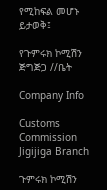የሚከፍል መሆኑ ይታወቅ፤

የጉምሩክ ኮሚሽን ጅግጅጋ //ቤት

Company Info

Customs Commission Jigijiga Branch

ጉምሩክ ኮሚሽን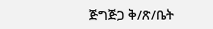ጅግጅጋ ቅ/ጽ/ቤት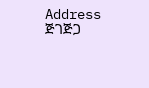Address ጅገጅጋ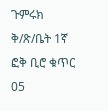ጉምሩክ ቅ/ጽ/ቤት 1ኛ ፎቅ ቢሮ ቁጥር 05